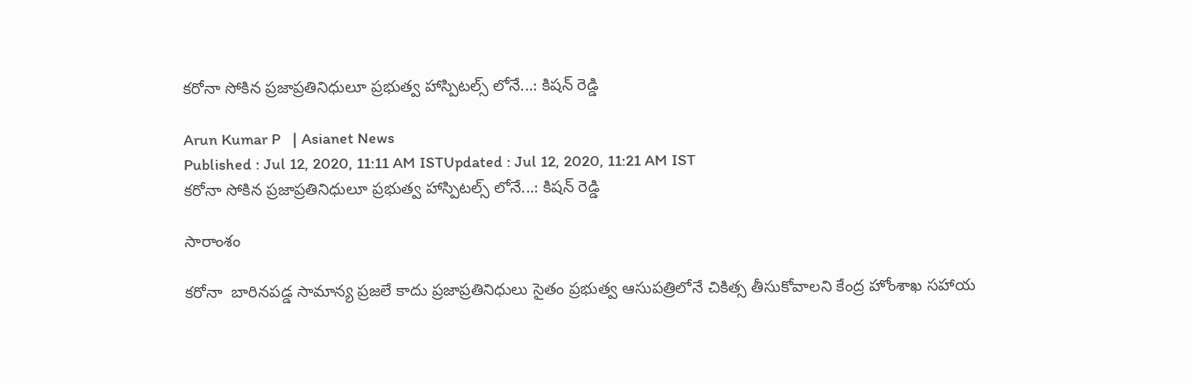కరోనా సోకిన ప్రజాప్రతినిధులూ ప్రభుత్వ హాస్పిటల్స్ లోనే...: కిషన్ రెడ్డి

Arun Kumar P   | Asianet News
Published : Jul 12, 2020, 11:11 AM ISTUpdated : Jul 12, 2020, 11:21 AM IST
కరోనా సోకిన ప్రజాప్రతినిధులూ ప్రభుత్వ హాస్పిటల్స్ లోనే...: కిషన్ రెడ్డి

సారాంశం

కరోనా  బారినపడ్డ సామాన్య ప్రజలే కాదు ప్రజాప్రతినిధులు సైతం ప్రభుత్వ ఆసుపత్రిలోనే చికిత్స తీసుకోవాలని కేంద్ర హోంశాఖ సహాయ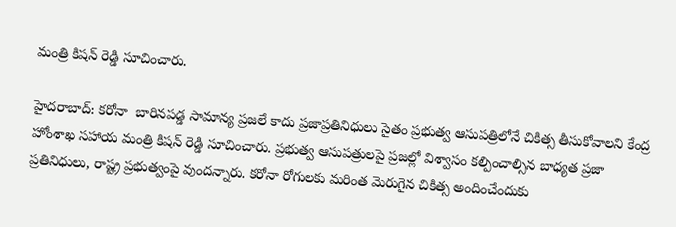మంత్రి కిషన్ రెడ్డి సూచించారు.

హైదరాబాద్: కరోనా  బారినపడ్డ సామాన్య ప్రజలే కాదు ప్రజాప్రతినిధులు సైతం ప్రభుత్వ ఆసుపత్రిలోనే చికిత్స తీసుకోవాలని కేంద్ర హోంశాఖ సహాయ మంత్రి కిషన్ రెడ్డి సూచించారు. ప్రభుత్వ ఆసుపత్రులపై ప్రజల్లో విశ్వాసం‌ కల్పించాల్సిన బాధ్యత ప్రజా ప్రతినిధులు, రాష్ట్ర ప్రభుత్వంపై వుందన్నారు. కరోనా రోగులకు మరింత మెరుగైన చికిత్స అందించేందుకు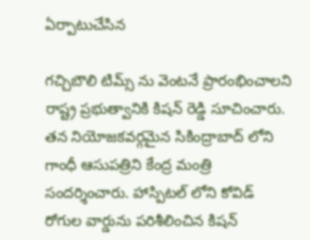ఏర్పాటుచేసిన

గచ్చిబౌలి టిమ్స్ ను వెంటనే ప్రారంభించాలని రాష్ట్ర ప్రభుత్వానికి కిషన్ రెడ్డి సూచించారు. తన నియోజకవర్గమైన సికింద్రాబాద్ లోని గాంధీ ఆసుపత్రిని కేంద్ర మంత్రి సందర్శించారు. హాస్పిటల్ లోని కోవిడ్ రోగుల వార్డును పరిశీలించిన కిషన్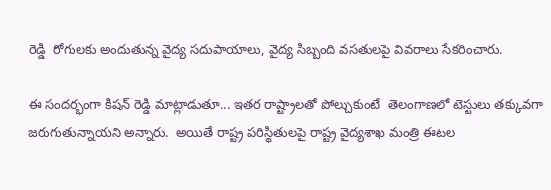రెడ్డి  రోగులకు అందుతున్న వైద్య సదుపాయాలు, వైద్య సిబ్బంది వసతులపై వివరాలు సేకరించారు.

ఈ సందర్భంగా కిషన్ రెడ్డి మాట్లాడుతూ... ఇతర రాష్ట్రాలతో పోల్చుకుంటే  తెలంగాణలో టెస్టులు తక్కువగా జరుగుతున్నాయని అన్నారు.  అయితే రాష్ట్ర పరిస్థితులపై రాష్ట్ర వైద్యశాఖ మంత్రి ఈటల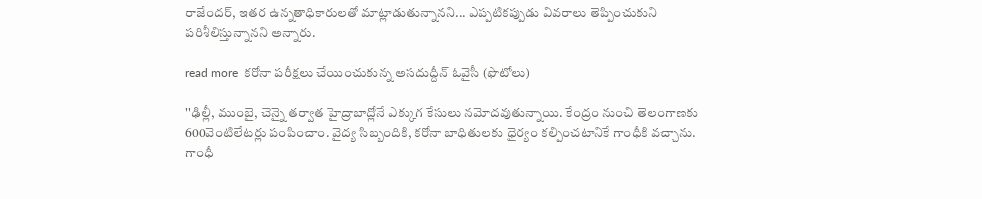రాజేందర్, ఇతర ఉన్నతాధికారులతో మాట్లాడుతున్నానని... ఎప్పటికప్పుడు వివరాలు తెప్పించుకుని పరిశీలిస్తున్నానని అన్నారు.

read more  కరోనా పరీక్షలు చేయించుకున్న అసదుద్దీన్ ఓవైసీ (ఫొటోలు)

''ఢిల్లీ, ముంబై, చెన్నై తర్వాత హైద్రాబాద్లోనే ఎక్కుగ కేసులు నమోదవుతున్నాయి. కేంద్రం నుంచి తెలంగాణకు 600వెంటిలేటర్లు పంపించాం. వైద్య సిబ్బందికి, కరోనా బాధితులకు ధైర్యం కల్పించటానికే గాంధీకి వచ్చాను. గాంధీ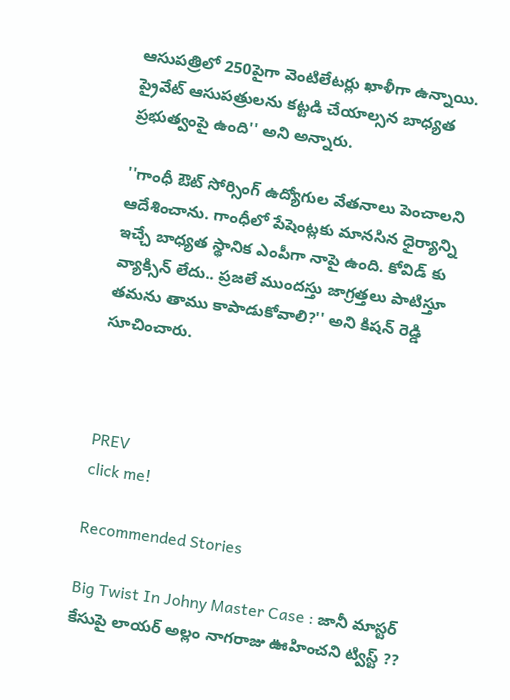ఆసుపత్రిలో 250పైగా వెంటిలేటర్లు ఖాళీగా ఉన్నాయి.  ప్రైవేట్ ఆసుపత్రులను కట్టడి చేయాల్సన బాధ్యత ప్రభుత్వంపై ఉంది'' అని అన్నారు.

''గాంధీ ఔట్ సోర్సింగ్ ఉద్యోగుల వేతనాలు పెంచాలని ఆదేశించాను. గాంధీలో పేషెంట్లకు మానసిన ధైర్యాన్ని ఇచ్చే బాధ్యత స్థానిక ఎంపీగా నాపై ఉంది. కోవిడ్ కు వ్యాక్సిన్ లేదు.. ప్రజలే ముందస్తు జాగ్రత్తలు పాటిస్తూ తమను తాము కాపాడుకోవాలి?'' అని కిషన్ రెడ్డి సూచించారు.



PREV
click me!

Recommended Stories

Big Twist In Johny Master Case : జానీ మాస్టర్ కేసుపై లాయర్ అల్లం నాగరాజు ఊహించని ట్విస్ట్ ??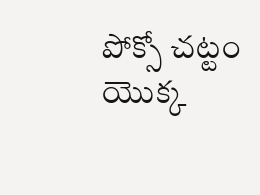పోక్సో చట్టం యొక్క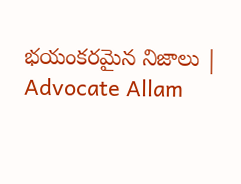భయంకరమైన నిజాలు | Advocate Allam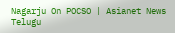Nagarju On POCSO | Asianet News Telugu